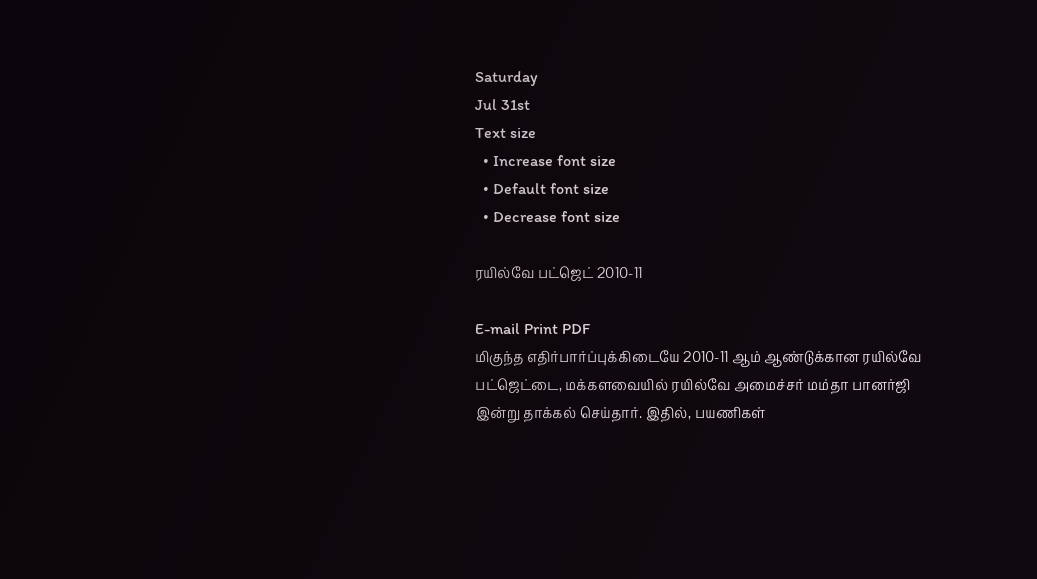Saturday
Jul 31st
Text size
  • Increase font size
  • Default font size
  • Decrease font size

ரயில்வே பட்ஜெட் 2010-11

E-mail Print PDF
மிகுந்த எதிர்பார்ப்புக்கிடையே 2010-11 ஆம் ஆண்டுக்கான ரயில்வே பட்ஜெட்டை, மக்களவையில் ரயில்வே அமைச்சர் மம்தா பானர்ஜி இன்று தாக்கல் செய்தார். இதில், பயணிகள்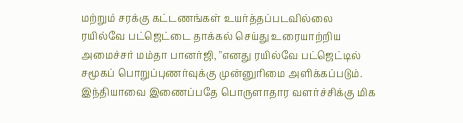மற்றும் சரக்கு கட்டணங்கள் உயர்த்தப்படவில்லை ரயில்வே பட்ஜெட்டை தாக்கல் செய்து உரையாற்றிய அமைச்சர் மம்தா பானர்ஜி, "எனது ரயில்வே பட்ஜெட்டில் சமூகப் பொறுப்புணர்வுக்கு முன்னுரிமை அளிக்கப்படும். இந்தியாவை இணைப்பதே பொருளாதார வளர்ச்சிக்கு மிக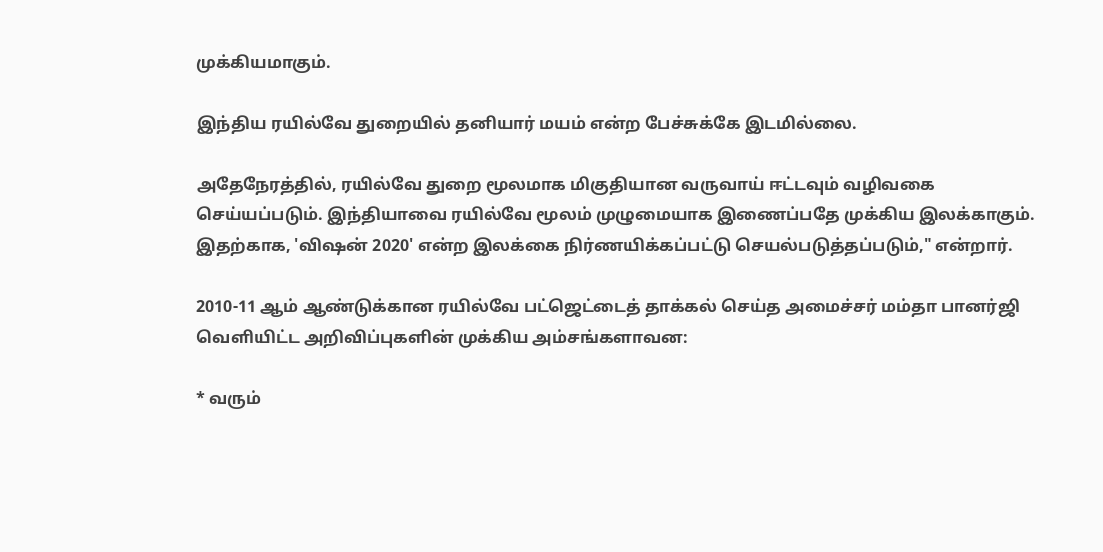முக்கியமாகும்.

இந்திய ரயில்வே துறையில் தனியார் மயம் என்ற பேச்சுக்கே இடமில்லை.

அதேநேரத்தில், ரயில்வே துறை மூலமாக மிகுதியான வருவாய் ஈட்டவும் வழிவகை செய்யப்படும். இந்தியாவை ரயில்வே மூலம் முழுமையாக இணைப்பதே முக்கிய இலக்காகும். இதற்காக, 'விஷன் 2020' என்ற இலக்கை நிர்ணயிக்கப்பட்டு செயல்படுத்தப்படும்," என்றார்.

2010-11 ஆம் ஆண்டுக்கான ரயில்வே பட்ஜெட்டைத் தாக்கல் செய்த அமைச்சர் மம்தா பானர்ஜி வெளியிட்ட அறிவிப்புகளின் முக்கிய அம்சங்களாவன:

* வரும்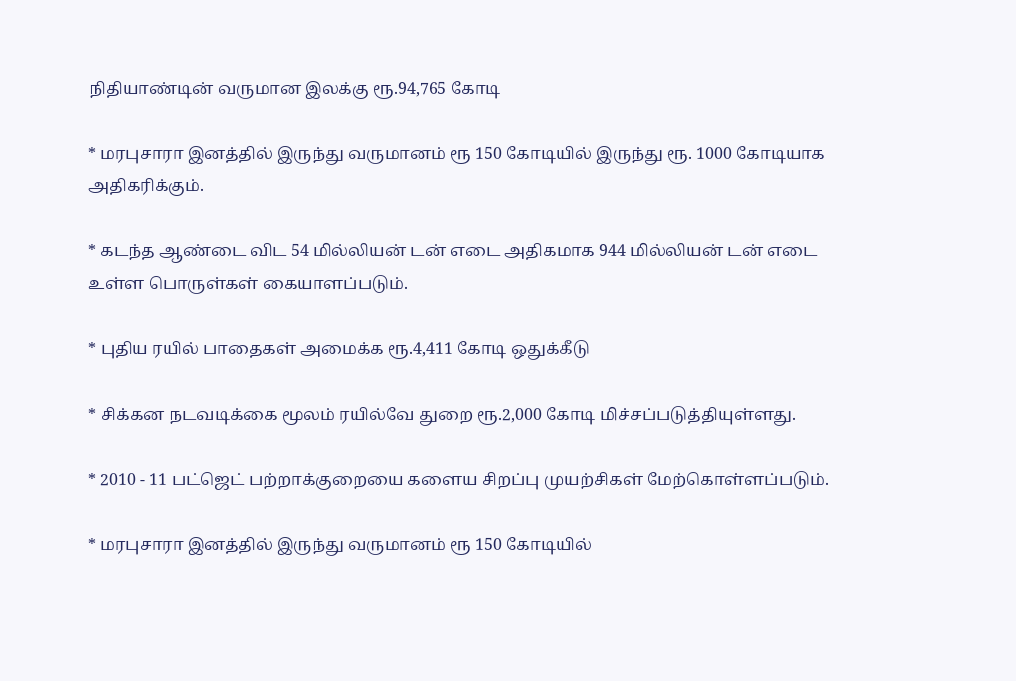நிதியாண்டின் வருமான இலக்கு ரூ.94,765 கோடி

* மரபுசாரா இனத்தில் இருந்து வருமானம் ரூ 150 கோடியில் இருந்து ரூ. 1000 கோடியாக அதிகரிக்கும்.

* கடந்த ஆண்டை விட 54 மில்லியன் டன் எடை அதிகமாக 944 மில்லியன் டன் எடை உள்ள பொருள்கள் கையாளப்படும்.

* புதிய ரயில் பாதைகள் அமைக்க ரூ.4,411 கோடி ஒதுக்கீடு

* சிக்கன நடவடிக்கை மூலம் ரயில்வே துறை ரூ.2,000 கோடி மிச்சப்படுத்தியுள்ளது.

* 2010 - 11 பட்ஜெட் பற்றாக்குறையை களைய சிறப்பு முயற்சிகள் மேற்கொள்ளப்படும்.

* மரபுசாரா இனத்தில் இருந்து வருமானம் ரூ 150 கோடியில்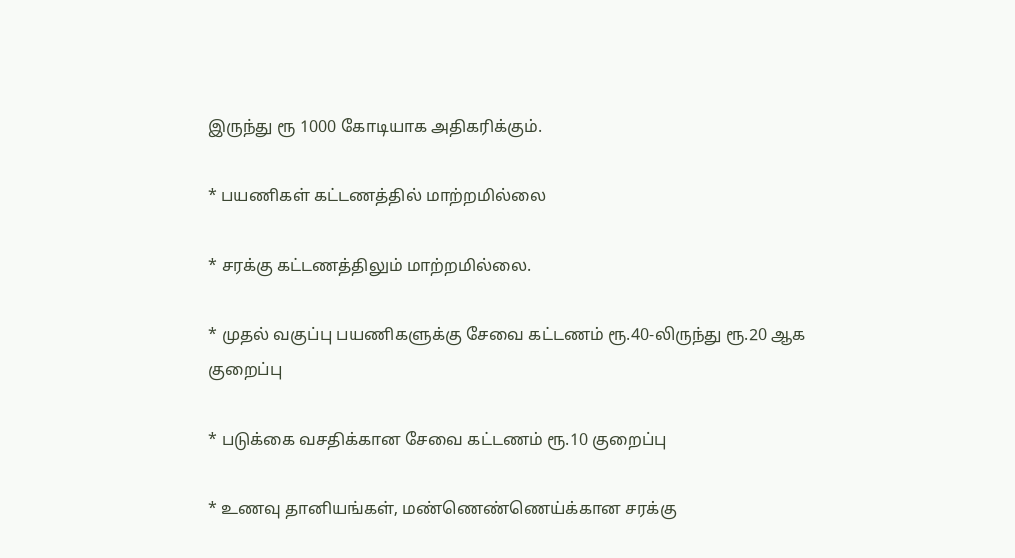இருந்து ரூ 1000 கோடியாக அதிகரிக்கும்.

* பயணிகள் கட்டணத்தில் மாற்றமில்லை

* சரக்கு கட்டணத்திலும் மாற்றமில்லை.

* முதல் வகுப்பு பயணிகளுக்கு சேவை கட்டணம் ரூ.40-லிருந்து ரூ.20 ஆக குறைப்பு

* படுக்கை வசதிக்கான சேவை கட்டணம் ரூ.10 குறைப்பு

* உணவு தானியங்கள், மண்ணெண்ணெய்க்கான சரக்கு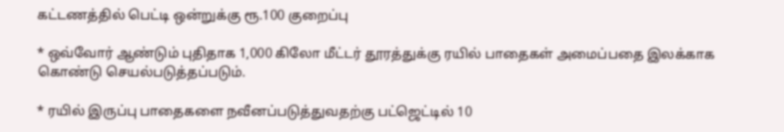கட்டணத்தில் பெட்டி ஒன்றுக்கு ரூ.100 குறைப்பு

* ஒவ்வோர் ஆண்டும் புதிதாக 1,000 கிலோ மீட்டர் தூரத்துக்கு ரயில் பாதைகள் அமைப்பதை இலக்காக கொண்டு செயல்படுத்தப்படும்.

* ரயில் இருப்பு பாதைகளை நவீனப்படுத்துவதற்கு பட்ஜெட்டில் 10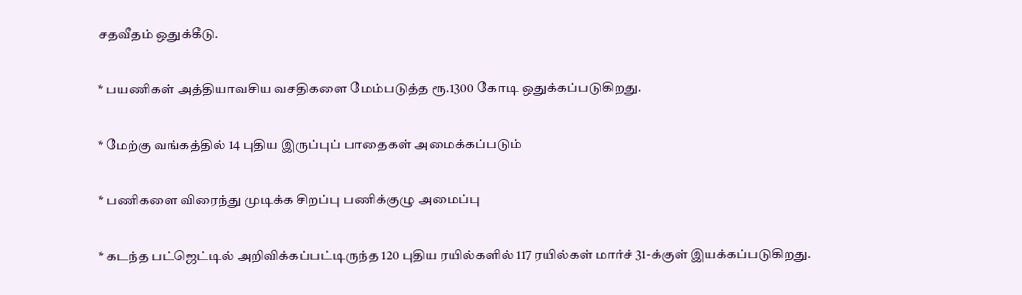சதவீதம் ஒதுக்கீடு.

* பயணிகள் அத்தியாவசிய வசதிகளை மேம்படுத்த ரூ.1300 கோடி ஒதுக்கப்படுகிறது.

* மேற்கு வங்கத்தில் 14 புதிய இருப்புப் பாதைகள் அமைக்கப்படும்

* பணிகளை விரைந்து முடிக்க சிறப்பு பணிக்குழு அமைப்பு

* கடந்த பட்ஜெட்டில் அறிவிக்கப்பட்டிருந்த 120 புதிய ரயில்களில் 117 ரயில்கள் மார்ச் 31-க்குள் இயக்கப்படுகிறது.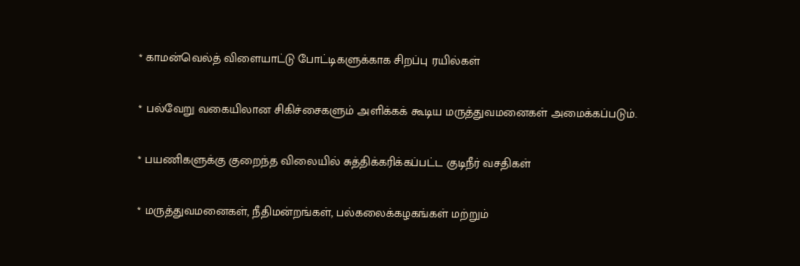* காமன்வெல்த் விளையாட்டு போட்டிகளுக்காக சிறப்பு ரயில்கள்

* பல்வேறு வகையிலான சிகிச்சைகளும் அளிக்கக் கூடிய மருத்துவமனைகள் அமைக்கப்படும்.

* பயணிகளுக்கு குறைந்த விலையில் சுத்திக்கரிக்கப்பட்ட குடிநீர் வசதிகள்

* மருத்துவமனைகள், நீதிமன்றங்கள், பல்கலைக்கழகங்கள் மற்றும்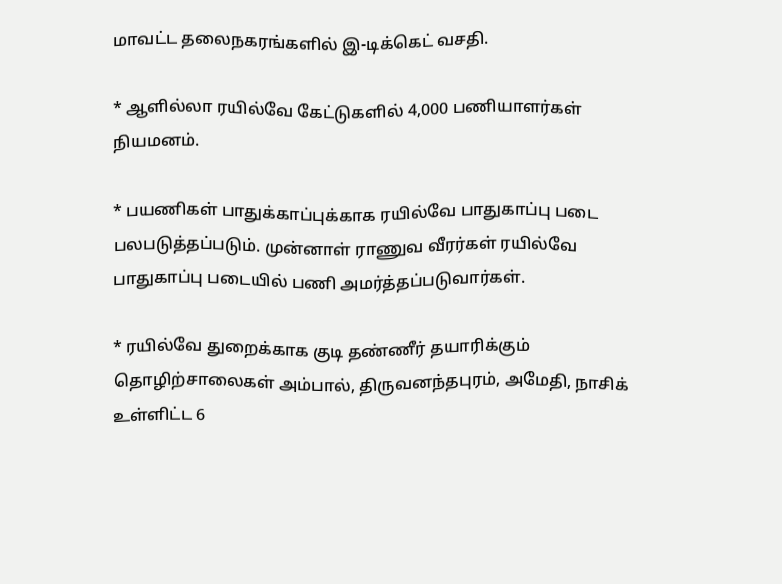மாவட்ட தலைநகரங்களில் இ-டிக்கெட் வசதி.

* ஆளில்லா ரயில்வே கேட்டுகளில் 4,000 பணியாளர்கள் நியமனம்.

* பயணிகள் பாதுக்காப்புக்காக ரயில்வே பாதுகாப்பு படை பலபடுத்தப்படும். முன்னாள் ராணுவ வீரர்கள் ரயில்வே பாதுகாப்பு படையில் பணி அமர்த்தப்படுவார்கள்.

* ரயில்வே துறைக்காக குடி தண்ணீர் தயாரிக்கும் தொழிற்சாலைகள் அம்பால், திருவனந்தபுரம், அமேதி, நாசிக் உள்ளிட்ட 6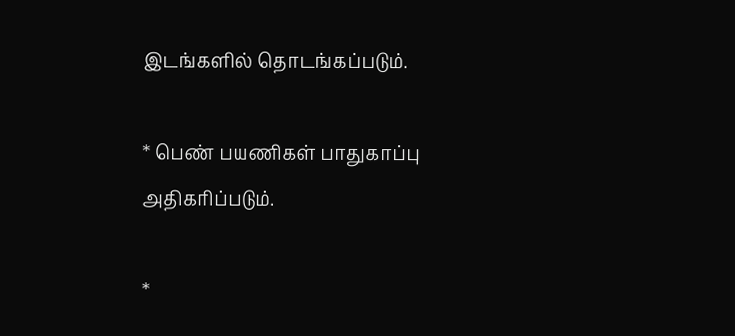இடங்களில் தொடங்கப்படும்.

* பெண் பயணிகள் பாதுகாப்பு அதிகரிப்படும்.

*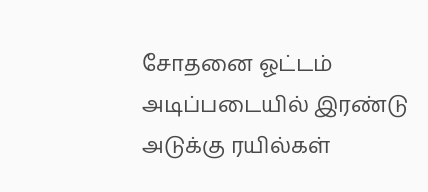சோதனை ஓட்டம் அடிப்படையில் இரண்டு அடுக்கு ரயில்கள்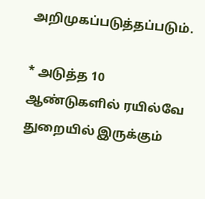அறிமுகப்படுத்தப்படும்.

* அடுத்த 10 ஆண்டுகளில் ரயில்வே துறையில் இருக்கும்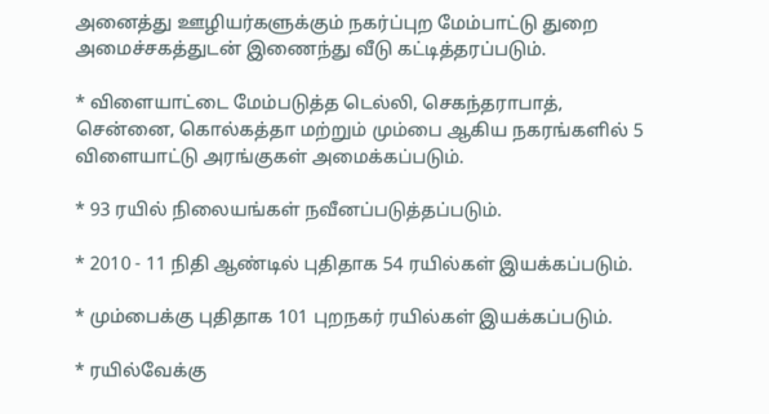அனைத்து ஊழியர்களுக்கும் நகர்ப்புற மேம்பாட்டு துறை அமைச்சகத்துடன் இணைந்து வீடு கட்டித்தரப்படும்.

* விளையாட்டை மேம்படுத்த டெல்லி, செகந்தராபாத், சென்னை, கொல்கத்தா மற்றும் மும்பை ஆகிய நகரங்களில் 5 விளையாட்டு அரங்குகள் அமைக்கப்படும்.

* 93 ரயில் நிலையங்கள் நவீனப்படுத்தப்படும்.

* 2010 - 11 நிதி ஆண்டில் புதிதாக 54 ரயில்கள் இயக்கப்படும்.

* மும்பைக்கு புதிதாக 101 புறநகர் ரயில்கள் இயக்கப்படும்.

* ரயில்வேக்கு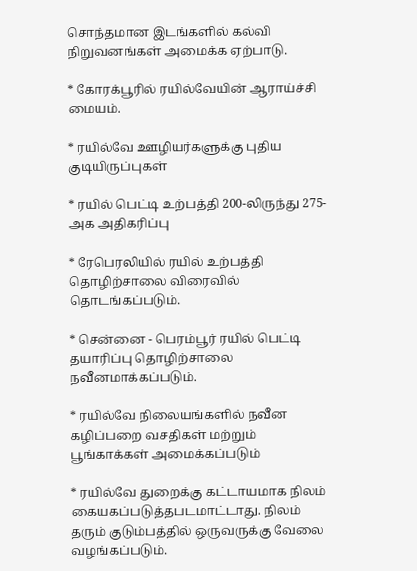சொந்தமான இடங்களில் கல்வி நிறுவனங்கள் அமைக்க ஏற்பாடு.

* கோரக்பூரில் ரயில்வேயின் ஆராய்ச்சி மையம்.

* ரயில்வே ஊழியர்களுக்கு புதிய குடியிருப்புகள்

* ரயில் பெட்டி உற்பத்தி 200-லிருந்து 275-அக அதிகரிப்பு

* ரேபெரலியில் ரயில் உற்பத்தி தொழிற்சாலை விரைவில் தொடங்கப்படும்.

* சென்னை - பெரம்பூர் ரயில் பெட்டி தயாரிப்பு தொழிற்சாலை நவீனமாக்கப்படும்.

* ரயில்வே நிலையங்களில் நவீன கழிப்பறை வசதிகள் மற்றும் பூங்காக்கள் அமைக்கப்படும்

* ரயில்வே துறைக்கு கட்டாயமாக நிலம் கையகப்படுத்தபடமாட்டாது. நிலம் தரும் குடும்பத்தில் ஒருவருக்கு வேலை வழங்கப்படும்.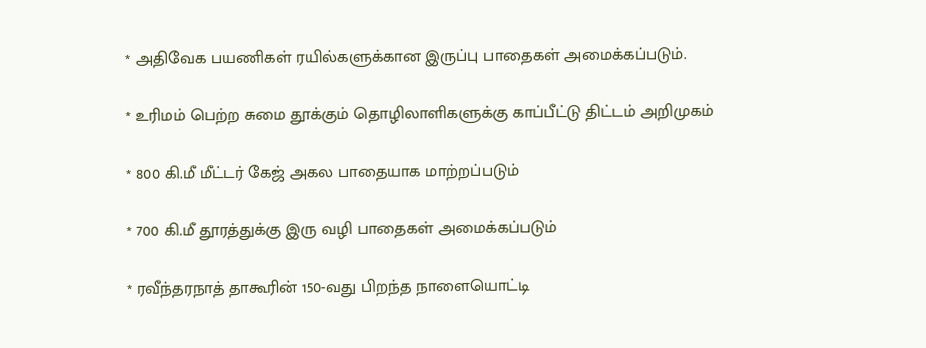* அதிவேக பயணிகள் ரயில்களுக்கான இருப்பு பாதைகள் அமைக்கப்படும்.

* உரிமம் பெற்ற சுமை தூக்கும் தொழிலாளிகளுக்கு காப்பீட்டு திட்டம் அறிமுகம்

* 800 கி.மீ மீட்டர் கேஜ் அகல பாதையாக மாற்றப்படும்

* 700 கி.மீ தூரத்துக்கு இரு வழி பாதைகள் அமைக்கப்படும்

* ரவீந்தரநாத் தாகூரின் 150-வது பிறந்த நாளையொட்டி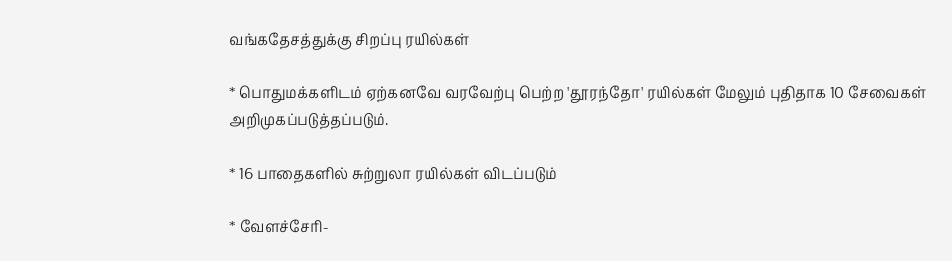வங்கதேசத்துக்கு சிறப்பு ரயில்கள்

* பொதுமக்களிடம் ஏற்கனவே வரவேற்பு பெற்ற 'தூரந்தோ' ரயில்கள் மேலும் புதிதாக 10 சேவைகள் அறிமுகப்படுத்தப்படும்.

* 16 பாதைகளில் சுற்றுலா ரயில்கள் விடப்படும்

* வேளச்சேரி-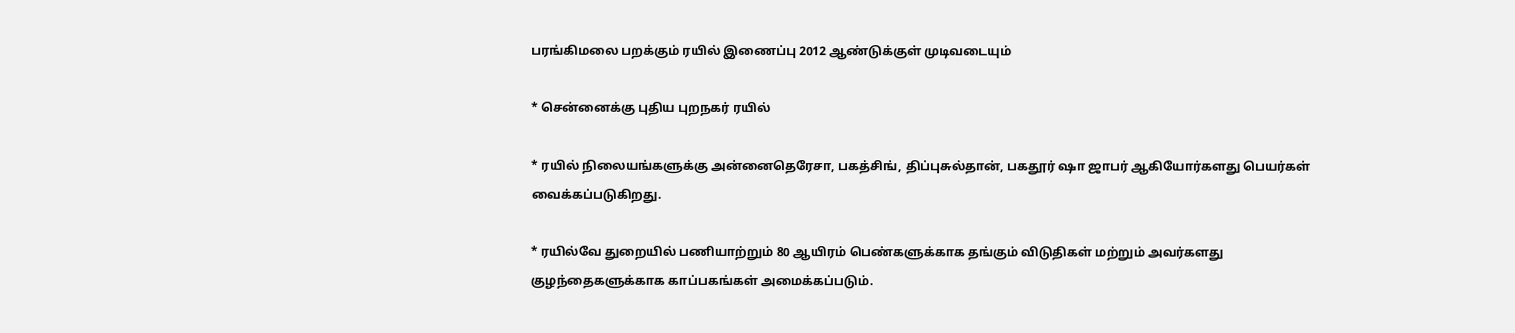பரங்கிமலை பறக்கும் ரயில் இணைப்பு 2012 ஆண்டுக்குள் முடிவடையும்

* சென்னைக்கு புதிய புறநகர் ரயில்

* ரயில் நிலையங்களுக்கு அன்னைதெரேசா, பகத்சிங், திப்புசுல்தான், பகதூர் ஷா ஜாபர் ஆகியோர்களது பெயர்கள் வைக்கப்படுகிறது.

* ரயில்வே துறையில் பணியாற்றும் 80 ஆயிரம் பெண்களுக்காக தங்கும் விடுதிகள் மற்றும் அவர்களது குழந்தைகளுக்காக காப்பகங்கள் அமைக்கப்படும்.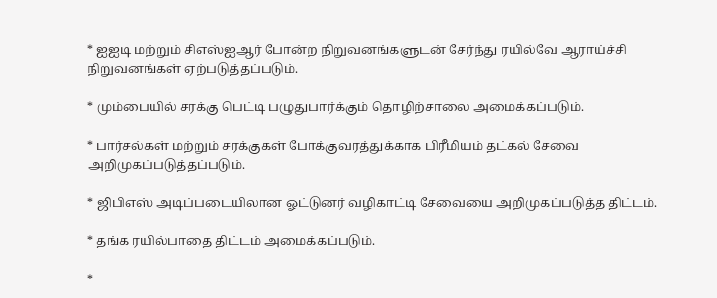* ஐஐடி மற்றும் சிஎஸ்ஐஆர் போன்ற நிறுவனங்களுடன் சேர்ந்து ரயில்வே ஆராய்ச்சி நிறுவனங்கள் ஏற்படுத்தப்படும்.

* மும்பையில் சரக்கு பெட்டி பழுதுபார்க்கும் தொழிற்சாலை அமைக்கப்படும்.

* பார்சல்கள் மற்றும் சரக்குகள் போக்குவரத்துக்காக பிரீமியம் தட்கல் சேவை அறிமுகப்படுத்தப்படும்.

* ஜிபிஎஸ் அடிப்படையிலான ஓட்டுனர் வழிகாட்டி சேவையை அறிமுகப்படுத்த திட்டம்.

* தங்க ரயில்பாதை திட்டம் அமைக்கப்படும்.

*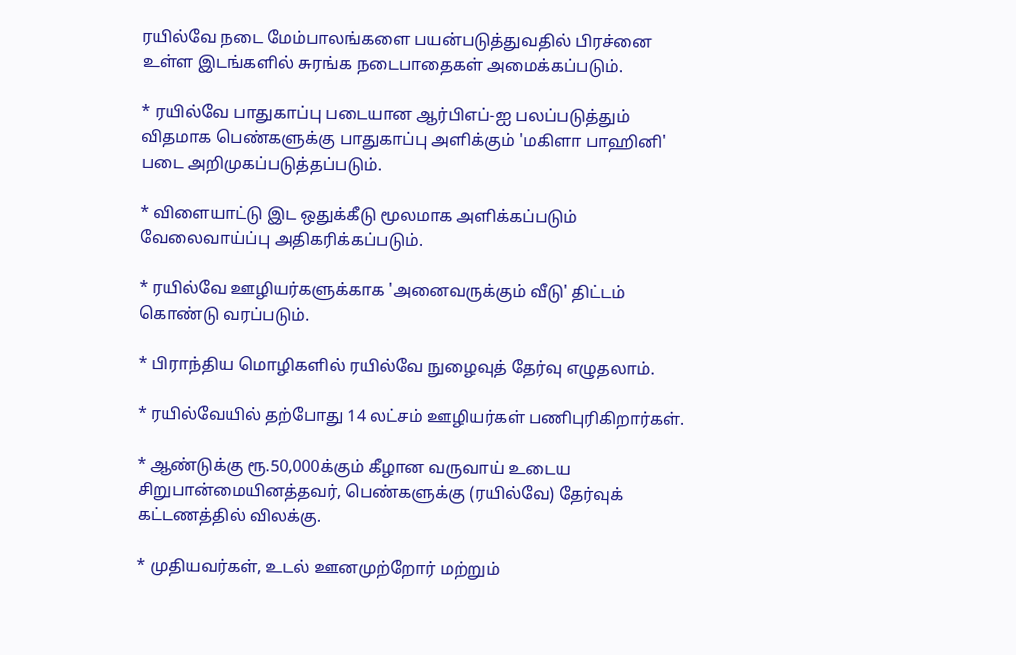ரயில்வே நடை மேம்பாலங்களை பயன்படுத்துவதில் பிரச்னை உள்ள இடங்களில் சுரங்க நடைபாதைகள் அமைக்கப்படும்.

* ரயில்வே பாதுகாப்பு படையான ஆர்பிஎப்-ஐ பலப்படுத்தும் விதமாக பெண்களுக்கு பாதுகாப்பு அளிக்கும் 'மகிளா பாஹினி' படை அறிமுகப்படுத்தப்படும்.

* விளையாட்டு இட ஒதுக்கீடு மூலமாக அளிக்கப்படும் வேலைவாய்ப்பு அதிகரிக்கப்படும்.

* ரயில்வே ஊழியர்களுக்காக 'அனைவருக்கும் வீடு' திட்டம் கொண்டு வரப்படும்.

* பிராந்திய மொழிகளில் ரயில்வே நுழைவுத் தேர்வு எழுதலாம்.

* ரயில்வேயில் தற்போது 14 லட்சம் ஊழியர்கள் பணிபுரிகிறார்கள்.

* ஆண்டுக்கு ரூ.50,000க்கும் கீழான வருவாய் உடைய சிறுபான்மையினத்தவர், பெண்களுக்கு (ரயில்வே) தேர்வுக் கட்டணத்தில் விலக்கு.

* முதியவர்கள், உடல் ஊனமுற்றோர் மற்றும்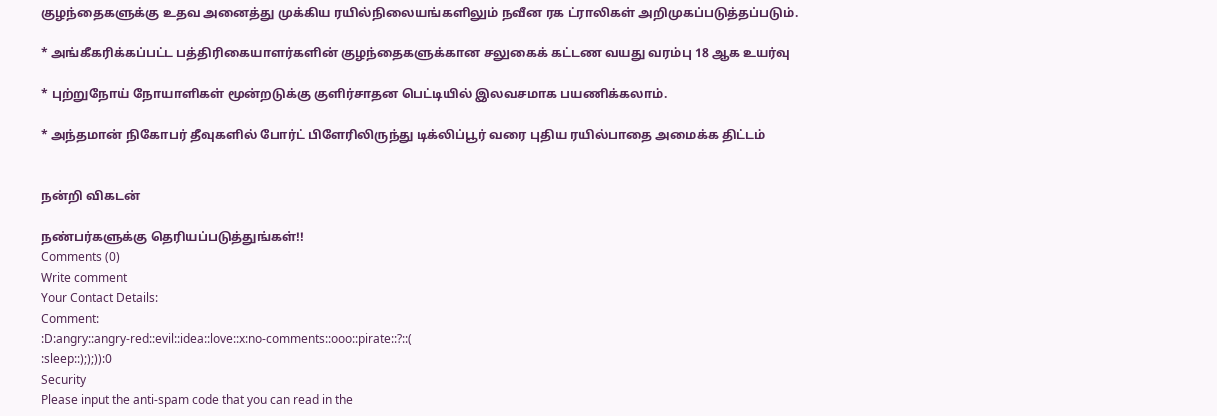குழந்தைகளுக்கு உதவ அனைத்து முக்கிய ரயில்நிலையங்களிலும் நவீன ரக ட்ராலிகள் அறிமுகப்படுத்தப்படும்.

* அங்கீகரிக்கப்பட்ட பத்திரிகையாளர்களின் குழந்தைகளுக்கான சலுகைக் கட்டண வயது வரம்பு 18 ஆக உயர்வு

* புற்றுநோய் நோயாளிகள் மூன்றடுக்கு குளிர்சாதன பெட்டியில் இலவசமாக பயணிக்கலாம்.

* அந்தமான் நிகோபர் தீவுகளில் போர்ட் பிளேரிலிருந்து டிக்லிப்பூர் வரை புதிய ரயில்பாதை அமைக்க திட்டம்


நன்றி விகடன்

நண்பர்களுக்கு தெரியப்படுத்துங்கள்!!
Comments (0)
Write comment
Your Contact Details:
Comment:
:D:angry::angry-red::evil::idea::love::x:no-comments::ooo::pirate::?::(
:sleep::););)):0
Security
Please input the anti-spam code that you can read in the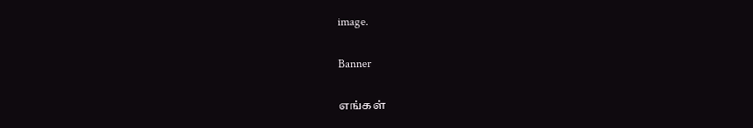image.

Banner

எங்கள்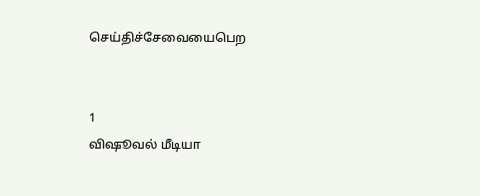செய்திச்சேவையைபெற


1
விஷூவல் மீடியா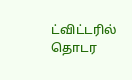ட்விட்டரில் தொடர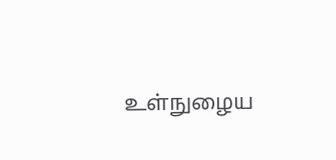உள்நுழைய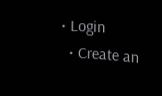• Login
  • Create an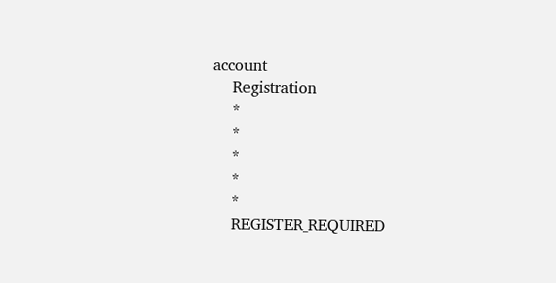account
    Registration
    *
    *
    *
    *
    *
    REGISTER_REQUIRED